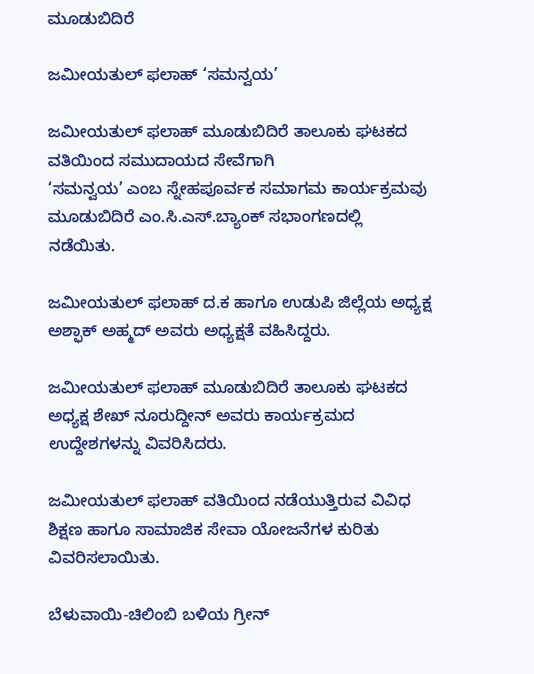ಮೂಡುಬಿದಿರೆ

ಜಮೀಯತುಲ್ ಫಲಾಹ್ ‘ಸಮನ್ವಯ’

ಜಮೀಯತುಲ್ ಫಲಾಹ್ ಮೂಡುಬಿದಿರೆ ತಾಲೂಕು ಘಟಕದ ವತಿಯಿಂದ ಸಮುದಾಯದ ಸೇವೆಗಾಗಿ
‘ಸಮನ್ವಯ’ ಎಂಬ ಸ್ನೇಹಪೂರ್ವಕ ಸಮಾಗಮ ಕಾರ್ಯಕ್ರಮವು ಮೂಡುಬಿದಿರೆ ಎಂ.ಸಿ.ಎಸ್.ಬ್ಯಾಂಕ್ ಸಭಾಂಗಣದಲ್ಲಿ ನಡೆಯಿತು.

ಜಮೀಯತುಲ್ ಫಲಾಹ್ ದ.ಕ ಹಾಗೂ ಉಡುಪಿ ಜಿಲ್ಲೆಯ ಅಧ್ಯಕ್ಷ ಅಶ್ಫಾಕ್ ಅಹ್ಮದ್ ಅವರು ಅಧ್ಯಕ್ಷತೆ ವಹಿಸಿದ್ದರು.

ಜಮೀಯತುಲ್ ಫಲಾಹ್ ಮೂಡುಬಿದಿರೆ ತಾಲೂಕು ಘಟಕದ ಅಧ್ಯಕ್ಷ ಶೇಖ್ ನೂರುದ್ದೀನ್ ಅವರು ಕಾರ್ಯಕ್ರಮದ ಉದ್ದೇಶಗಳನ್ನು ವಿವರಿಸಿದರು.

ಜಮೀಯತುಲ್ ಫಲಾಹ್ ವತಿಯಿಂದ ನಡೆಯುತ್ತಿರುವ ವಿವಿಧ ಶಿಕ್ಷಣ ಹಾಗೂ ಸಾಮಾಜಿಕ ಸೇವಾ ಯೋಜನೆಗಳ ಕುರಿತು ವಿವರಿಸಲಾಯಿತು.

ಬೆಳುವಾಯಿ-ಚಿಲಿಂಬಿ ಬಳಿಯ ಗ್ರೀನ್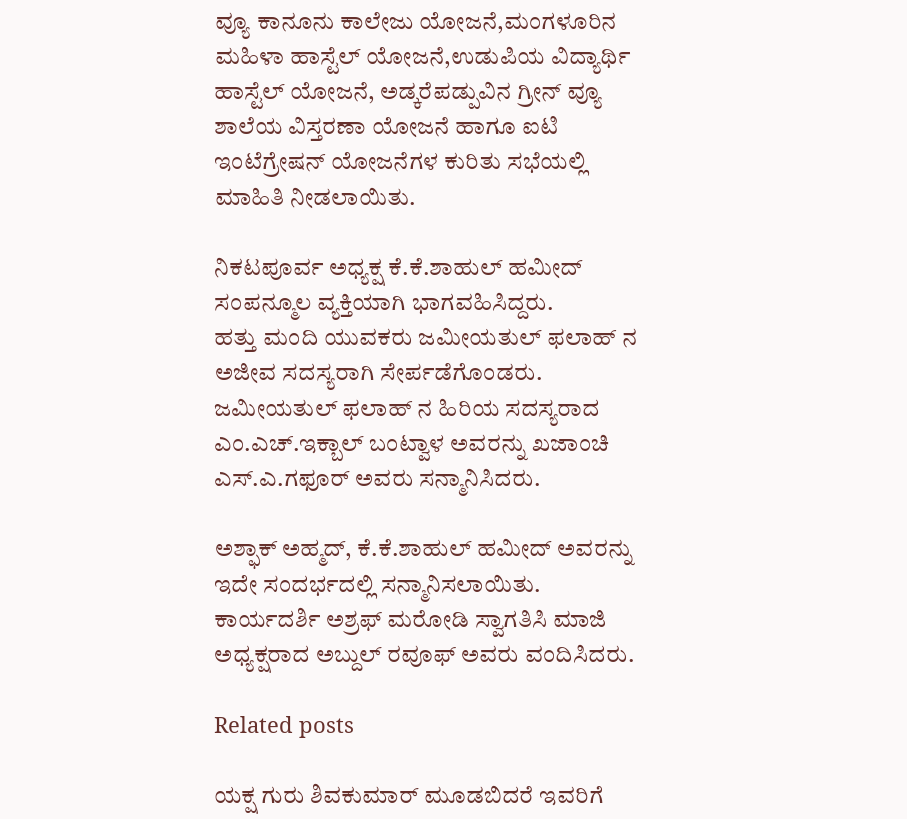ವ್ಯೂ ಕಾನೂನು ಕಾಲೇಜು ಯೋಜನೆ,ಮಂಗಳೂರಿನ ಮಹಿಳಾ ಹಾಸ್ಟೆಲ್ ಯೋಜನೆ,ಉಡುಪಿಯ ವಿದ್ಯಾರ್ಥಿ ಹಾಸ್ಟೆಲ್ ಯೋಜನೆ, ಅಡ್ಕರೆಪಡ್ಪುವಿನ ಗ್ರೀನ್ ವ್ಯೂ ಶಾಲೆಯ ವಿಸ್ತರಣಾ ಯೋಜನೆ ಹಾಗೂ ಐಟಿ ಇಂಟೆಗ್ರೇಷನ್ ಯೋಜನೆಗಳ ಕುರಿತು ಸಭೆಯಲ್ಲಿ ಮಾಹಿತಿ ನೀಡಲಾಯಿತು.

ನಿಕಟಪೂರ್ವ ಅಧ್ಯಕ್ಷ ಕೆ.ಕೆ.ಶಾಹುಲ್ ಹಮೀದ್ ಸಂಪನ್ಮೂಲ ವ್ಯಕ್ತಿಯಾಗಿ ಭಾಗವಹಿಸಿದ್ದರು.
ಹತ್ತು ಮಂದಿ ಯುವಕರು ಜಮೀಯತುಲ್ ಫಲಾಹ್ ನ ಅಜೀವ ಸದಸ್ಯರಾಗಿ ಸೇರ್ಪಡೆಗೊಂಡರು.
ಜಮೀಯತುಲ್ ಫಲಾಹ್ ನ ಹಿರಿಯ ಸದಸ್ಯರಾದ ಎಂ.ಎಚ್.ಇಕ್ಬಾಲ್ ಬಂಟ್ವಾಳ ಅವರನ್ನು ಖಜಾಂಚಿ ಎಸ್.ಎ.ಗಫೂರ್ ಅವರು ಸನ್ಮಾನಿಸಿದರು.

ಅಶ್ಫಾಕ್ ಅಹ್ಮದ್, ಕೆ.ಕೆ.ಶಾಹುಲ್ ಹಮೀದ್ ಅವರನ್ನು ಇದೇ ಸಂದರ್ಭದಲ್ಲಿ ಸನ್ಮಾನಿಸಲಾಯಿತು.
ಕಾರ್ಯದರ್ಶಿ ಅಶ್ರಫ್ ಮರೋಡಿ ಸ್ವಾಗತಿಸಿ ಮಾಜಿ ಅಧ್ಯಕ್ಷರಾದ ಅಬ್ದುಲ್ ರವೂಫ್ ಅವರು ವಂದಿಸಿದರು.

Related posts

ಯಕ್ಷ ಗುರು ಶಿವಕುಮಾರ್ ಮೂಡಬಿದರೆ ಇವರಿಗೆ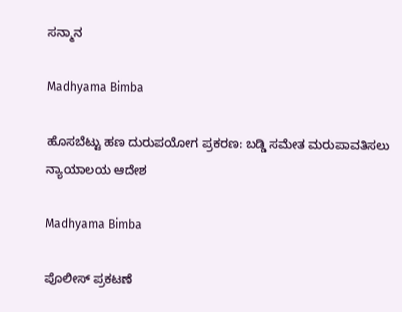ಸನ್ಮಾನ

Madhyama Bimba

ಹೊಸಬೆಟ್ಟು ಹಣ ದುರುಪಯೋಗ ಪ್ರಕರಣ: ಬಡ್ಡಿ ಸಮೇತ ಮರುಪಾವತಿಸಲು ನ್ಯಾಯಾಲಯ ಆದೇಶ

Madhyama Bimba

ಪೊಲೀಸ್ ಪ್ರಕಟಣೆ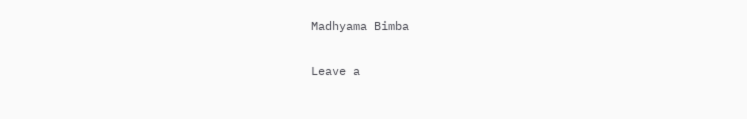Madhyama Bimba

Leave a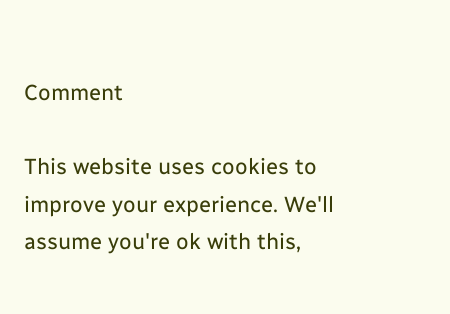Comment

This website uses cookies to improve your experience. We'll assume you're ok with this,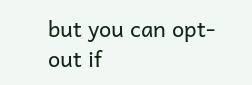but you can opt-out if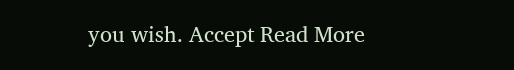you wish. Accept Read More